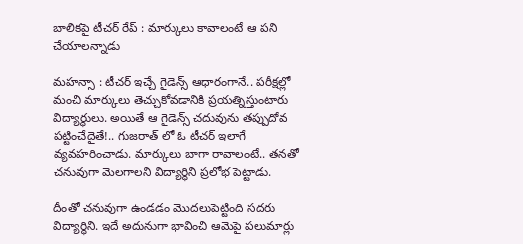బాలికపై టీచర్ రేప్ : మార్కులు కావాలంటే ఆ పని చేయాలన్నాడు

మహన్సా : టీచర్ ఇచ్చే గైడెన్స్ ఆధారంగానే.. పరీక్షల్లో మంచి మార్కులు తెచ్చుకోవడానికి ప్రయత్నిస్తుంటారు విద్యార్థులు. అయితే ఆ గైడెన్స్ చదువును తప్పుదోవ పట్టించేదైతే!.. గుజరాత్ లో ఓ టీచర్ ఇలాగే వ్యవహరించాడు. మార్కులు బాగా రావాలంటే.. తనతో చనువుగా మెలగాలని విద్యార్థిని ప్రలోభ పెట్టాడు.

దీంతో చనువుగా ఉండడం మొదలుపెట్టింది సదరు విద్యార్థిని. ఇదే అదునుగా భావించి ఆమెపై పలుమార్లు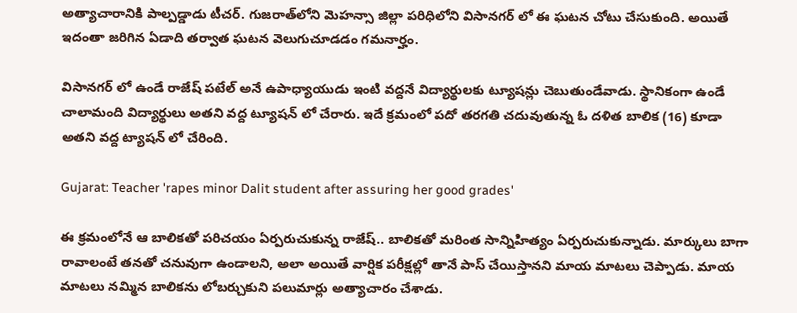అత్యాచారానికి పాల్పడ్డాడు టీచర్. గుజరాత్‌లోని మెహన్సా జిల్లా పరిధిలోని విసానగర్‌ లో ఈ ఘటన చోటు చేసుకుంది. అయితే ఇదంతా జరిగిన ఏడాది తర్వాత ఘటన వెలుగుచూడడం గమనార్హం.

విసానగర్‌ లో ఉండే రాజేష్ పటేల్ అనే ఉపాధ్యాయుడు ఇంటి వద్దనే విద్యార్థులకు ట్యూషన్లు చెబుతుండేవాడు. స్థానికంగా ఉండే చాలామంది విద్యార్థులు అతని వద్ద ట్యూషన్ లో చేరారు. ఇదే క్రమంలో పదో తరగతి చదువుతున్న ఓ దళిత బాలిక (16) కూడా అతని వద్ద ట్యాషన్ లో చేరింది.

Gujarat: Teacher 'rapes minor Dalit student after assuring her good grades'

ఈ క్రమంలోనే ఆ బాలికతో పరిచయం ఏర్పరుచుకున్న రాజేష్.. బాలికతో మరింత సాన్నిహిత్యం ఏర్పరుచుకున్నాడు. మార్కులు బాగా రావాలంటే తనతో చనువుగా ఉండాలని, అలా అయితే వార్షిక పరీక్షల్లో తానే పాస్ చేయిస్తానని మాయ మాటలు చెప్పాడు. మాయ మాటలు నమ్మిన బాలికను లోబర్చుకుని పలుమార్లు అత్యాచారం చేశాడు.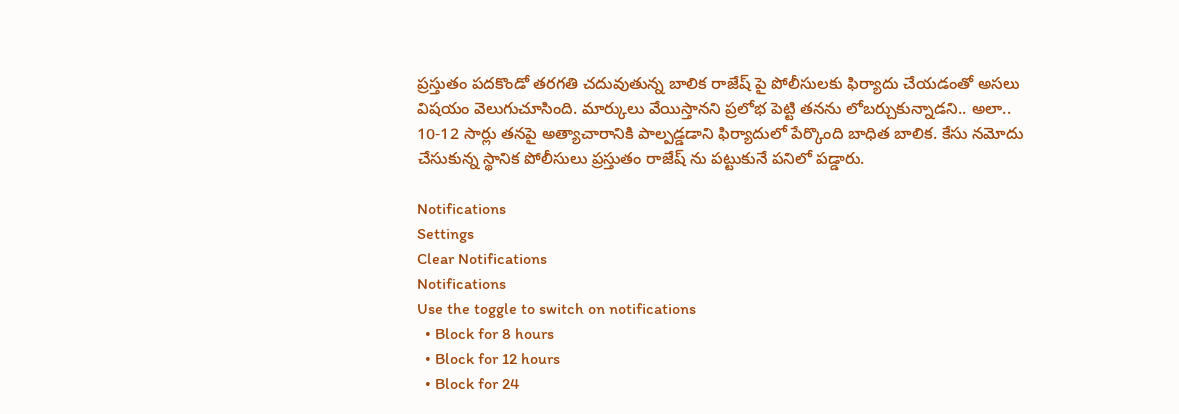ప్రస్తుతం పదకొండో తరగతి చదువుతున్న బాలిక రాజేష్ పై పోలీసులకు ఫిర్యాదు చేయడంతో అసలు విషయం వెలుగుచూసింది. మార్కులు వేయిస్తానని ప్రలోభ పెట్టి తనను లోబర్చుకున్నాడని.. అలా.. 10-12 సార్లు తనపై అత్యాచారానికి పాల్పడ్డడాని ఫిర్యాదులో పేర్కొంది బాధిత బాలిక. కేసు నమోదు చేసుకున్న స్థానిక పోలీసులు ప్రస్తుతం రాజేష్ ను పట్టుకునే పనిలో పడ్డారు.

Notifications
Settings
Clear Notifications
Notifications
Use the toggle to switch on notifications
  • Block for 8 hours
  • Block for 12 hours
  • Block for 24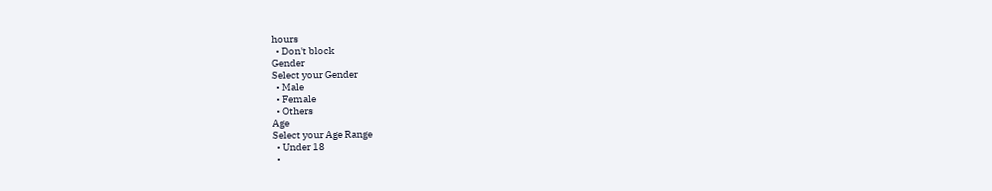hours
  • Don't block
Gender
Select your Gender
  • Male
  • Female
  • Others
Age
Select your Age Range
  • Under 18
  •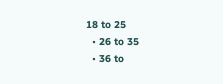18 to 25
  • 26 to 35
  • 36 to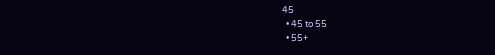45
  • 45 to 55
  • 55+